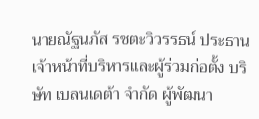นายณัฐนภัส รชตะวิวรรธน์ ประธานเจ้าหน้าที่บริหารและผู้ร่วมก่อตั้ง บริษัท เบลนเดต้า จำกัด ผู้พัฒนา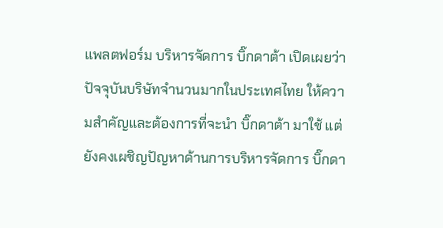แพลตฟอร์ม บริหารจัดการ บิ๊กดาต้า เปิดเผยว่า ปัจจุบันบริษัทจำนวนมากในประเทศไทย ให้ความสำคัญและต้องการที่จะนำ บิ๊กดาต้า มาใช้ แต่ยังคงเผชิญปัญหาด้านการบริหารจัดการ บิ๊กดา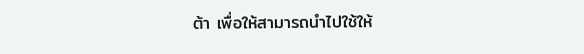ต้า เพื่อให้สามารถนำไปใช้ให้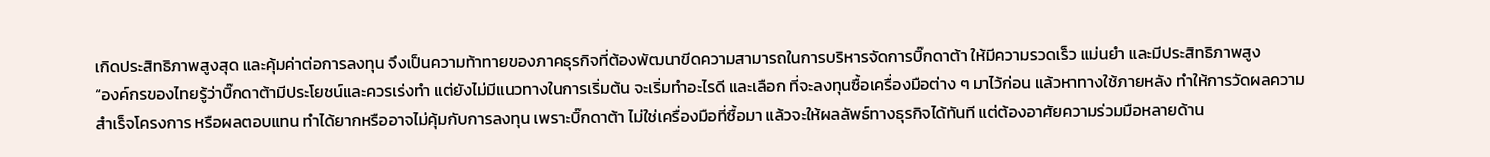เกิดประสิทธิภาพสูงสุด และคุ้มค่าต่อการลงทุน จึงเป็นความท้าทายของภาคธุรกิจที่ต้องพัฒนาขีดความสามารถในการบริหารจัดการบิ๊กดาต้า ให้มีความรวดเร็ว แม่นยำ และมีประสิทธิภาพสูง
“องค์กรของไทยรู้ว่าบิ๊กดาต้ามีประโยชน์และควรเร่งทำ แต่ยังไม่มีแนวทางในการเริ่มต้น จะเริ่มทำอะไรดี และเลือก ที่จะลงทุนซื้อเครื่องมือต่าง ๆ มาไว้ก่อน แล้วหาทางใช้ภายหลัง ทำให้การวัดผลความสำเร็จโครงการ หรือผลตอบแทน ทำได้ยากหรืออาจไม่คุ้มกับการลงทุน เพราะบิ๊กดาต้า ไม่ใช่เครื่องมือที่ซื้อมา แล้วจะให้ผลลัพธ์ทางธุรกิจได้ทันที แต่ต้องอาศัยความร่วมมือหลายด้าน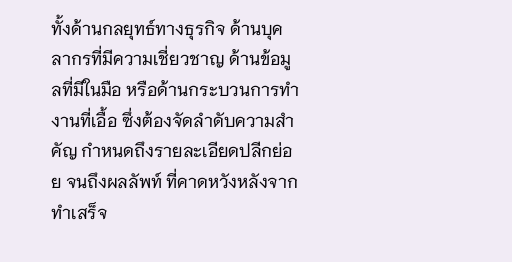ทั้งด้านกลยุทธ์ทางธุรกิจ ด้านบุคลากรที่มีความเชี่ยวชาญ ด้านข้อมูลที่มีในมือ หรือด้านกระบวนการทำงานที่เอื้อ ซึ่งต้องจัดลำดับความสำคัญ กำหนดถึงรายละเอียดปลีกย่อย จนถึงผลลัพท์ ที่คาดหวังหลังจากทำเสร็จ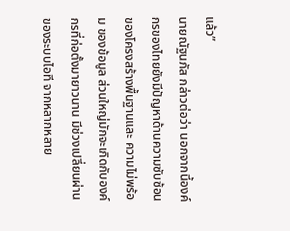แล้ว”
นายณัฐนภัส กล่าวต่อว่า นอกจากนี้องค์กรของไทยยังมีปัญหาด้านความซับซ้อนของโครงสร้างพื้นฐานและ ความไม่พร้อม ของข้อมูล ส่วนใหญ่มักจะเกิดกับองค์กรที่ก่อตั้งมายาวนาน มีช่วงเปลี่ยนผ่านของระบบไอที จากหลากหลาย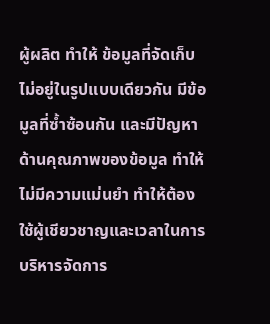ผู้ผลิต ทำให้ ข้อมูลที่จัดเก็บไม่อยู่ในรูปแบบเดียวกัน มีข้อมูลที่ซ้ำซ้อนกัน และมีปัญหาด้านคุณภาพของข้อมูล ทำให้ไม่มีความแม่นยำ ทำให้ต้องใช้ผู้เชียวชาญและเวลาในการบริหารจัดการ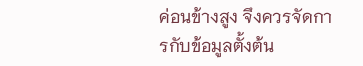ค่อนข้างสูง จึงควรจัดการกับข้อมูลตั้งต้น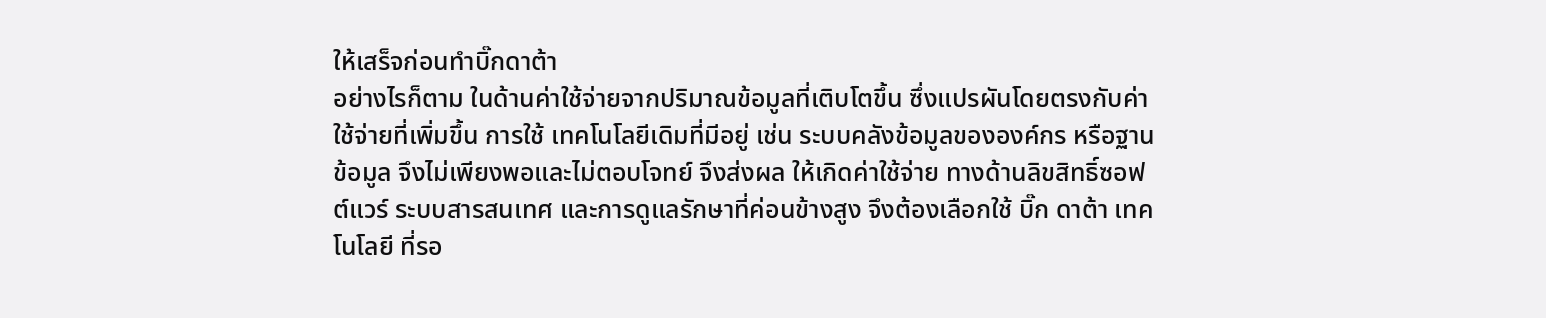ให้เสร็จก่อนทำบิ๊กดาต้า
อย่างไรก็ตาม ในด้านค่าใช้จ่ายจากปริมาณข้อมูลที่เติบโตขึ้น ซึ่งแปรผันโดยตรงกับค่าใช้จ่ายที่เพิ่มขึ้น การใช้ เทคโนโลยีเดิมที่มีอยู่ เช่น ระบบคลังข้อมูลขององค์กร หรือฐานข้อมูล จึงไม่เพียงพอและไม่ตอบโจทย์ จึงส่งผล ให้เกิดค่าใช้จ่าย ทางด้านลิขสิทธิ์ซอฟต์แวร์ ระบบสารสนเทศ และการดูแลรักษาที่ค่อนข้างสูง จึงต้องเลือกใช้ บิ๊ก ดาต้า เทคโนโลยี ที่รอ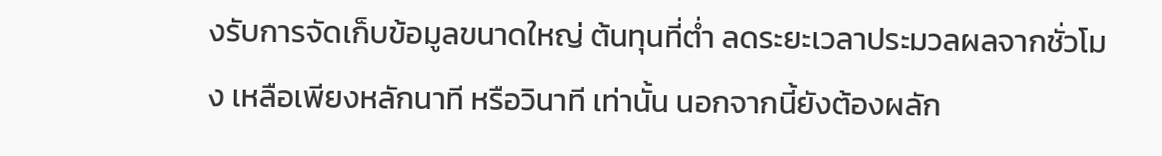งรับการจัดเก็บข้อมูลขนาดใหญ่ ต้นทุนที่ต่ำ ลดระยะเวลาประมวลผลจากชั่วโมง เหลือเพียงหลักนาที หรือวินาที เท่านั้น นอกจากนี้ยังต้องผลัก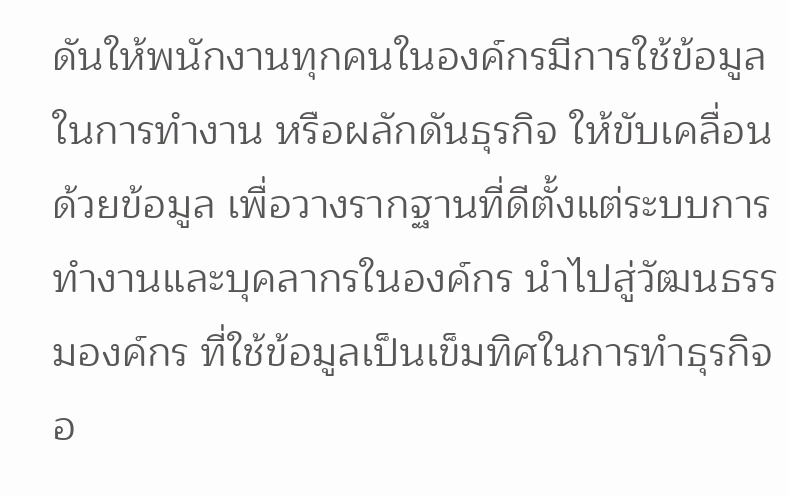ดันให้พนักงานทุกคนในองค์กรมีการใช้ข้อมูลในการทำงาน หรือผลักดันธุรกิจ ให้ขับเคลื่อนด้วยข้อมูล เพื่อวางรากฐานที่ดีตั้งแต่ระบบการทำงานและบุคลากรในองค์กร นำไปสู่วัฒนธรรมองค์กร ที่ใช้ข้อมูลเป็นเข็มทิศในการทำธุรกิจอ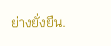ย่างยั่งยืน.